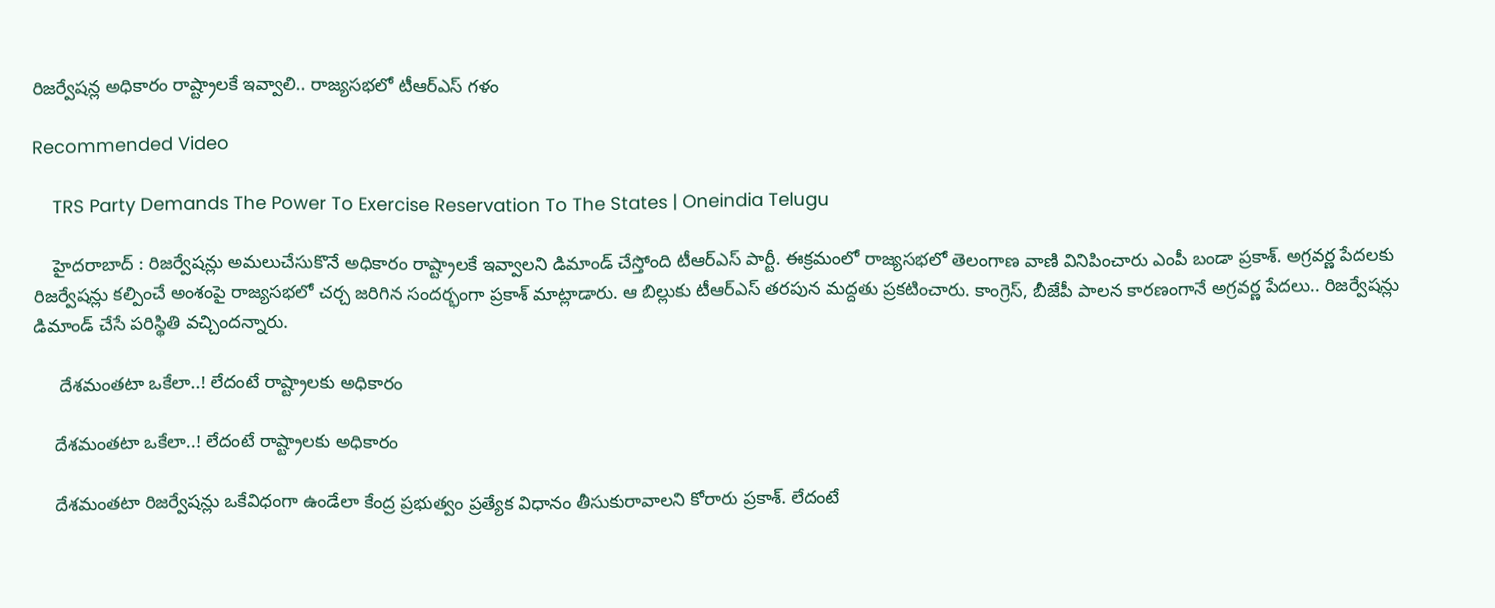రిజర్వేషన్ల అధికారం రాష్ట్రాలకే ఇవ్వాలి.. రాజ్యసభలో టీఆర్ఎస్ గళం

Recommended Video

    TRS Party Demands The Power To Exercise Reservation To The States | Oneindia Telugu

    హైదరాబాద్ : రిజర్వేషన్లు అమలుచేసుకొనే అధికారం రాష్ట్రాలకే ఇవ్వాలని డిమాండ్ చేస్తోంది టీఆర్ఎస్ పార్టీ. ఈక్రమంలో రాజ్యసభలో తెలంగాణ వాణి వినిపించారు ఎంపీ బండా ప్రకాశ్. అగ్రవర్ణ పేదలకు రిజర్వేషన్లు కల్పించే అంశంపై రాజ్యసభలో చర్చ జరిగిన సందర్భంగా ప్రకాశ్ మాట్లాడారు. ఆ బిల్లుకు టీఆర్ఎస్ తరపున మద్దతు ప్రకటించారు. కాంగ్రెస్, బీజేపీ పాలన కారణంగానే అగ్రవర్ణ పేదలు.. రిజర్వేషన్లు డిమాండ్ చేసే పరిస్థితి వచ్చిందన్నారు.

     దేశమంతటా ఒకేలా..! లేదంటే రాష్ట్రాలకు అధికారం

    దేశమంతటా ఒకేలా..! లేదంటే రాష్ట్రాలకు అధికారం

    దేశమంతటా రిజర్వేషన్లు ఒకేవిధంగా ఉండేలా కేంద్ర ప్రభుత్వం ప్రత్యేక విధానం తీసుకురావాలని కోరారు ప్రకాశ్. లేదంటే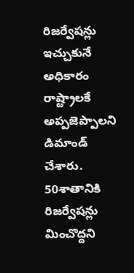రిజర్వేషన్లు ఇచ్చుకునే అధికారం రాష్ట్రాలకే అప్పజెప్పాలని డిమాండ్ చేశారు. 50శాతానికి రిజర్వేషన్లు మించొద్దని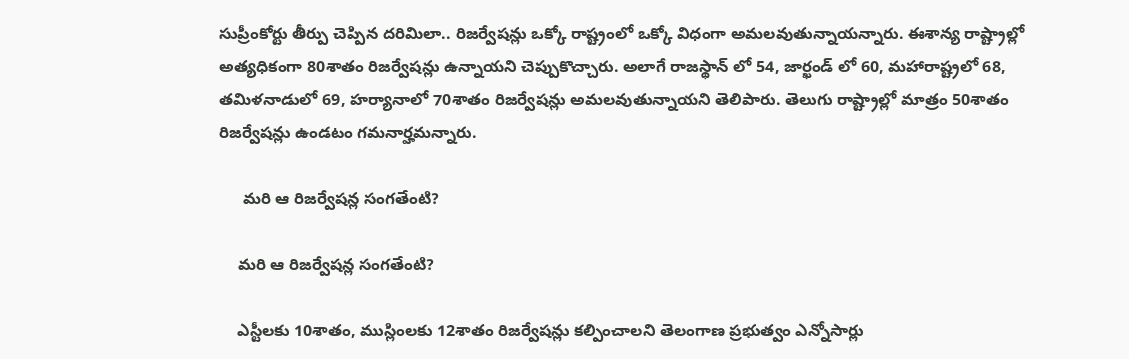సుప్రీంకోర్టు తీర్పు చెప్పిన దరిమిలా.. రిజర్వేషన్లు ఒక్కో రాష్ట్రంలో ఒక్కో విధంగా అమలవుతున్నాయన్నారు. ఈశాన్య రాష్ట్రాల్లో అత్యధికంగా 80శాతం రిజర్వేషన్లు ఉన్నాయని చెప్పుకొచ్చారు. అలాగే రాజస్థాన్ లో 54, జార్ఖండ్ లో 60, మహారాష్ట్రలో 68, తమిళనాడులో 69, హర్యానాలో 70శాతం రిజర్వేషన్లు అమలవుతున్నాయని తెలిపారు. తెలుగు రాష్ట్రాల్లో మాత్రం 50శాతం రిజర్వేషన్లు ఉండటం గమనార్హమన్నారు.

     మరి ఆ రిజర్వేషన్ల సంగతేంటి?

    మరి ఆ రిజర్వేషన్ల సంగతేంటి?

    ఎస్టీలకు 10శాతం, ముస్లింలకు 12శాతం రిజర్వేషన్లు కల్పించాలని తెలంగాణ ప్రభుత్వం ఎన్నోసార్లు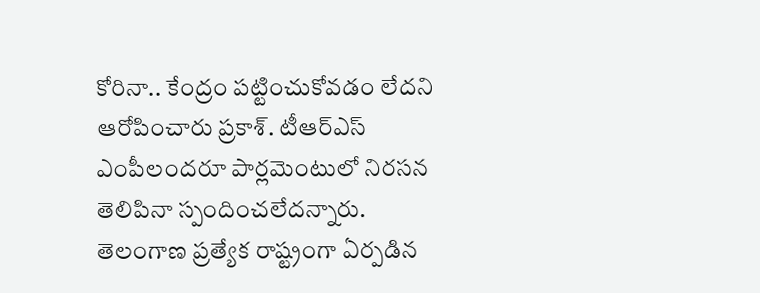కోరినా.. కేంద్రం పట్టించుకోవడం లేదని ఆరోపించారు ప్రకాశ్. టీఆర్ఎస్ ఎంపీలందరూ పార్లమెంటులో నిరసన తెలిపినా స్పందించలేదన్నారు. తెలంగాణ ప్రత్యేక రాష్ట్రంగా ఏర్పడిన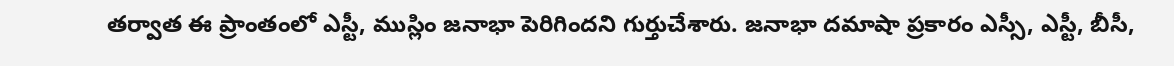తర్వాత ఈ ప్రాంతంలో ఎస్టీ, ముస్లిం జనాభా పెరిగిందని గుర్తుచేశారు. జనాభా దమాషా ప్రకారం ఎస్సీ, ఎస్టీ, బీసీ,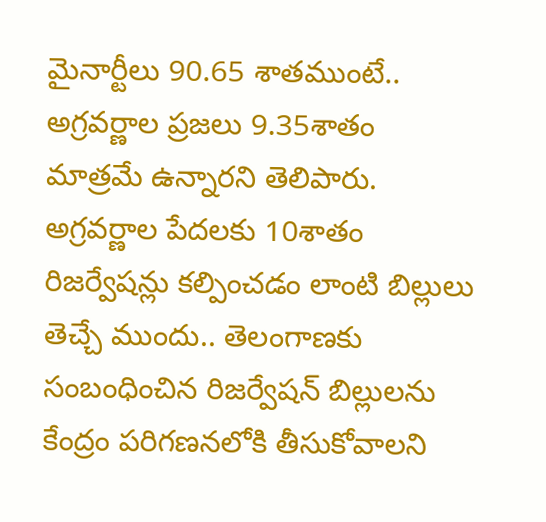మైనార్టీలు 90.65 శాతముంటే.. అగ్రవర్ణాల ప్రజలు 9.35శాతం మాత్రమే ఉన్నారని తెలిపారు. అగ్రవర్ణాల పేదలకు 10శాతం రిజర్వేషన్లు కల్పించడం లాంటి బిల్లులు తెచ్చే ముందు.. తెలంగాణకు సంబంధించిన రిజర్వేషన్ బిల్లులను కేంద్రం పరిగణనలోకి తీసుకోవాలని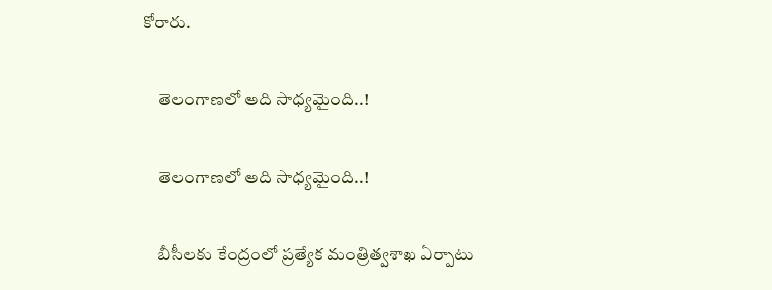కోరారు.

    తెలంగాణలో అది సాధ్యమైంది..!

    తెలంగాణలో అది సాధ్యమైంది..!

    బీసీలకు కేంద్రంలో ప్రత్యేక మంత్రిత్వశాఖ ఏర్పాటు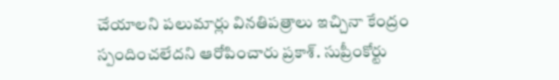చేయాలని పలుమార్లు వినతిపత్రాలు ఇచ్చినా కేంద్రం స్పందించలేదని ఆరోపించారు ప్రకాశ్. సుప్రీంకోర్టు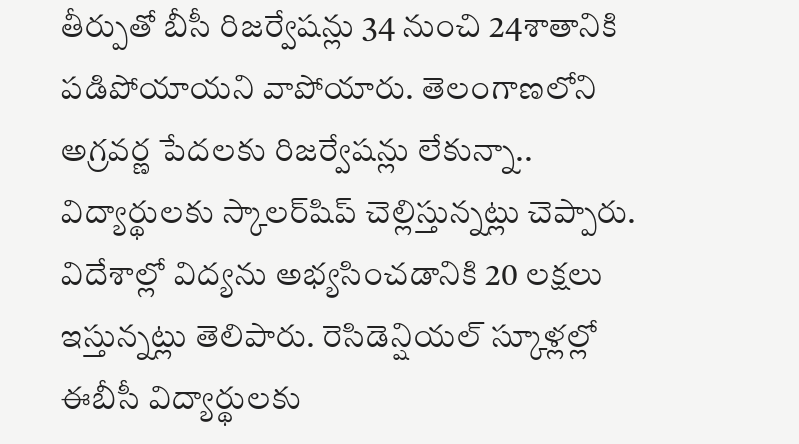తీర్పుతో బీసీ రిజర్వేషన్లు 34 నుంచి 24శాతానికి పడిపోయాయని వాపోయారు. తెలంగాణలోని అగ్రవర్ణ పేదలకు రిజర్వేషన్లు లేకున్నా.. విద్యార్థులకు స్కాలర్‌షిప్‌ చెల్లిస్తున్నట్లు చెప్పారు. విదేశాల్లో విద్యను అభ్యసించడానికి 20 లక్షలు ఇస్తున్నట్లు తెలిపారు. రెసిడెన్షియల్ స్కూళ్లల్లో ఈబీసీ విద్యార్థులకు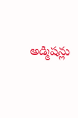అడ్మిషన్లు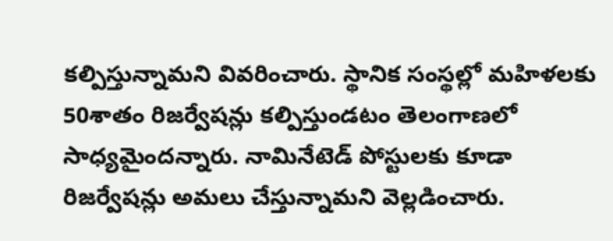కల్పిస్తున్నామని వివరించారు. స్థానిక సంస్థల్లో మహిళలకు 50శాతం రిజర్వేషన్లు కల్పిస్తుండటం తెలంగాణలో సాధ్యమైందన్నారు. నామినేటెడ్ పోస్టులకు కూడా రిజర్వేషన్లు అమలు చేస్తున్నామని వెల్లడించారు.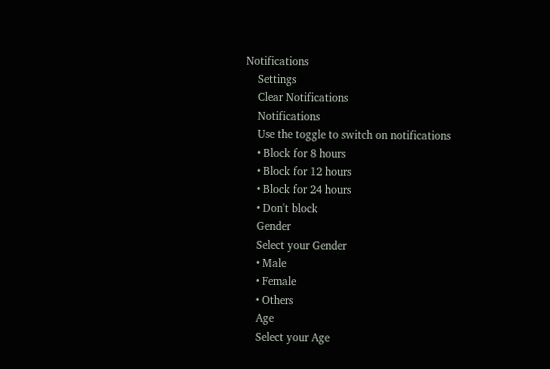Notifications
    Settings
    Clear Notifications
    Notifications
    Use the toggle to switch on notifications
    • Block for 8 hours
    • Block for 12 hours
    • Block for 24 hours
    • Don't block
    Gender
    Select your Gender
    • Male
    • Female
    • Others
    Age
    Select your Age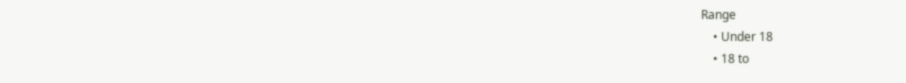Range
    • Under 18
    • 18 to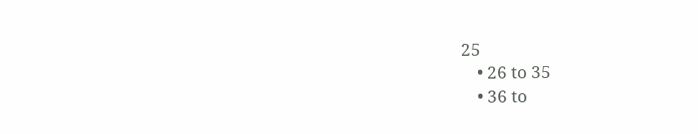25
    • 26 to 35
    • 36 to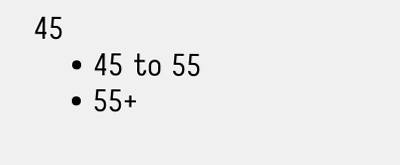45
    • 45 to 55
    • 55+